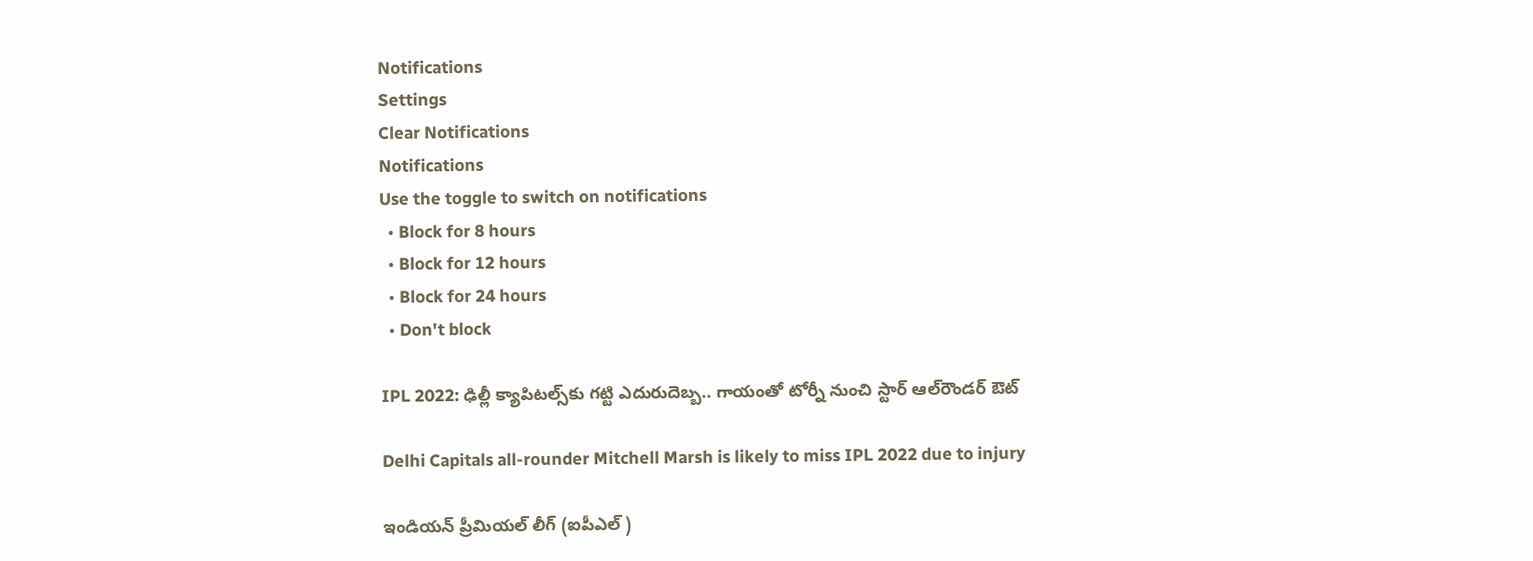Notifications
Settings
Clear Notifications
Notifications
Use the toggle to switch on notifications
  • Block for 8 hours
  • Block for 12 hours
  • Block for 24 hours
  • Don't block

IPL 2022: ఢిల్లీ క్యాపిట‌ల్స్‌కు గ‌ట్టి ఎదురుదెబ్బ‌.. గాయంతో టోర్నీ నుంచి స్టార్ ఆల్‌రౌండ‌ర్ ఔట్‌

Delhi Capitals all-rounder Mitchell Marsh is likely to miss IPL 2022 due to injury

ఇండియ‌న్ ప్రీమియ‌ల్ లీగ్ (ఐపీఎల్ )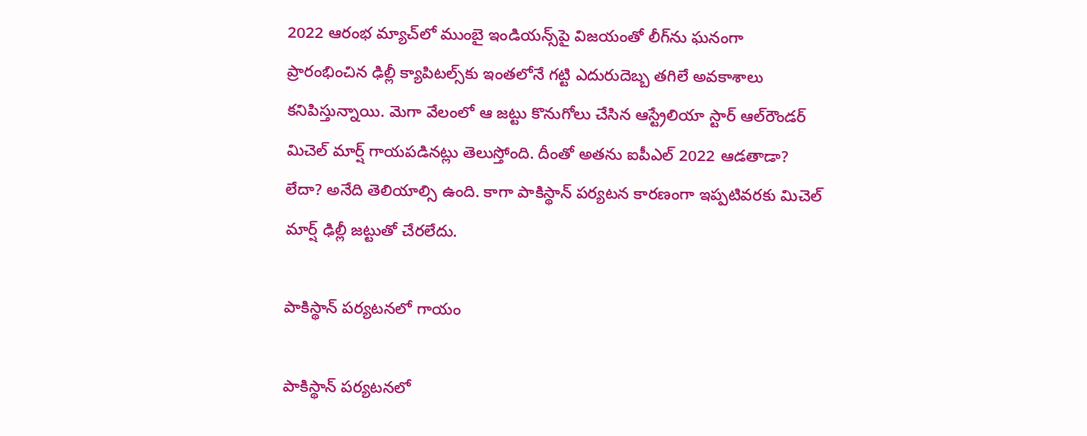2022 ఆరంభ మ్యాచ్‌లో ముంబై ఇండియ‌న్స్‌పై విజ‌యంతో లీగ్‌ను ఘ‌నంగా ప్రారంభించిన ఢిల్లీ క్యాపిట‌ల్స్‌కు ఇంత‌లోనే గ‌ట్టి ఎదురుదెబ్బ త‌గిలే అవ‌కాశాలు క‌నిపిస్తున్నాయి. మెగా వేలంలో ఆ జ‌ట్టు కొనుగోలు చేసిన ఆస్ట్రేలియా స్టార్ ఆల్‌రౌండ‌ర్ మిచెల్ మార్ష్ గాయ‌ప‌డిన‌ట్లు తెలుస్తోంది. దీంతో అత‌ను ఐపీఎల్ 2022 ఆడ‌తాడా? లేదా? అనేది తెలియాల్సి ఉంది. కాగా పాకిస్థాన్ ప‌ర్య‌ట‌న కార‌ణంగా ఇప్ప‌టివ‌ర‌కు మిచెల్ మార్ష్‌ ఢిల్లీ జ‌ట్టుతో చేర‌లేదు.

పాకిస్థాన్‌ ప‌ర్య‌ట‌న‌లో గాయం

పాకిస్థాన్‌ ప‌ర్య‌ట‌న‌లో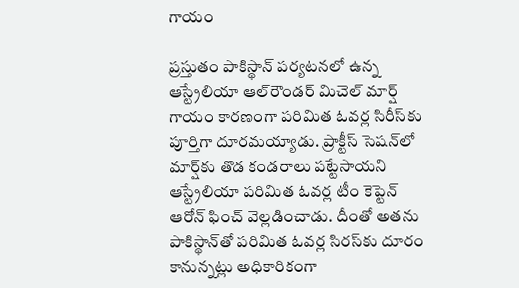గాయం

ప్ర‌స్తుతం పాకిస్థాన్ ప‌ర్య‌ట‌న‌లో ఉన్న ఆస్ట్రేలియా ఆల్‌రౌండ‌ర్ మిచెల్ మార్ష్ గాయం కార‌ణంగా ప‌రిమిత ఓవ‌ర్ల సిరీస్‌కు పూర్తిగా దూర‌మ‌య్యాడు. ప్రాక్టీస్ సెష‌న్‌లో మార్ష్‌కు తొడ కండరాలు పట్టేసాయని ఆస్ట్రేలియా ప‌రిమిత ఓవ‌ర్ల టీం కెప్టెన్ ఆరోన్ ఫించ్ వెల్ల‌డించాడు. దీంతో అత‌ను పాకిస్థాన్‌తో ప‌రిమిత ఓవ‌ర్ల సిర‌స్‌కు దూరం కానున్న‌ట్లు అధికారికంగా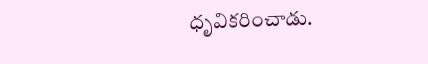ధృవిక‌రించాడు.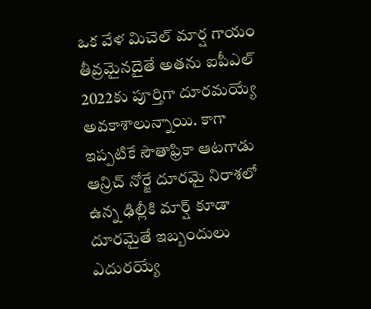ఒక వేళ మిచెల్ మార్ష గాయం తీవ్ర‌మైన‌దైతే అత‌ను ఐపీఎల్ 2022కు పూర్తిగా దూర‌మ‌య్యే అవ‌కాశాలున్నాయి. కాగా ఇప్ప‌టికే సౌతాఫ్రికా ఆట‌గాడు ఆన్రిచ్ నోర్జే దూర‌మై నిరాశ‌లో ఉన్న ఢిల్లీకి మార్ష్ కూడా దూర‌మైతే ఇబ్బందులు ఎదుర‌య్యే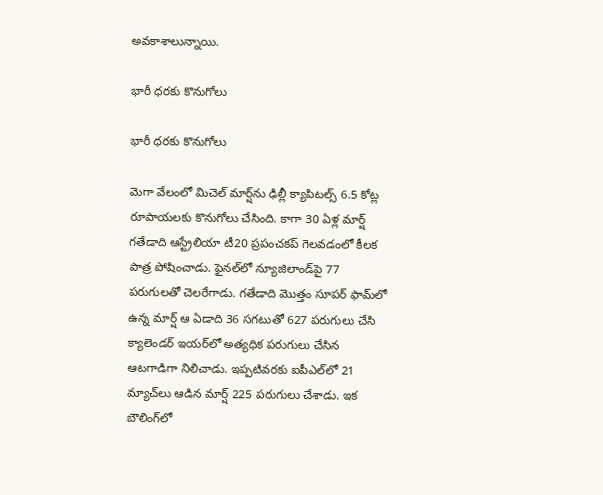అవ‌కాశాలున్నాయి.

భారీ ధ‌ర‌కు కొనుగోలు

భారీ ధ‌ర‌కు కొనుగోలు

మెగా వేలంలో మిచెల్ మార్ష్‌ను ఢిల్లీ క్యాపిట‌ల్స్ 6.5 కోట్ల రూపాయ‌ల‌కు కొనుగోలు చేసింది. కాగా 30 ఏళ్ల మార్ష్ గ‌తేడాది ఆస్ట్రేలియా టీ20 ప్ర‌పంచ‌క‌ప్ గెల‌వ‌డంలో కీల‌క పాత్ర పోషించాడు. ఫైన‌ల్‌లో న్యూజిలాండ్‌పై 77 ప‌రుగుల‌తో చెల‌రేగాడు. గ‌తేడాది మొత్తం సూప‌ర్ ఫామ్‌లో ఉన్న మార్ష్ ఆ ఏడాది 36 స‌గ‌టుతో 627 ప‌రుగులు చేసి క్యాలెండ‌ర్ ఇయ‌ర్‌లో అత్య‌ధిక ప‌రుగులు చేసిన ఆట‌గాడిగా నిలిచాడు. ఇప్ప‌టివ‌ర‌కు ఐపీఎల్‌లో 21 మ్యాచ్‌లు ఆడిన మార్ష్ 225 ప‌రుగులు చేశాడు. ఇక బౌలింగ్‌లో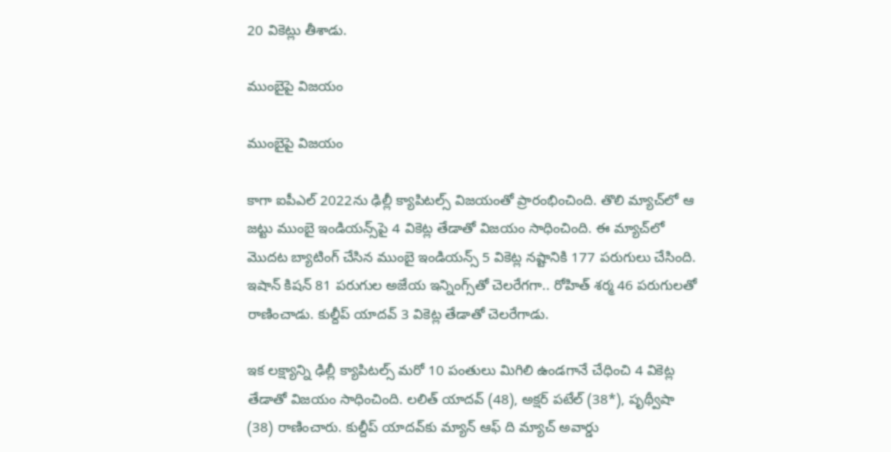20 వికెట్లు తీశాడు.

ముంబైపై విజ‌యం

ముంబైపై విజ‌యం

కాగా ఐపీఎల్ 2022ను ఢిల్లీ క్యాపిట‌ల్స్ విజ‌యంతో ప్రారంభించింది. తొలి మ్యాచ్‌లో ఆ జ‌ట్టు ముంబై ఇండియ‌న్స్‌పై 4 వికెట్ల తేడాతో విజ‌యం సాధించింది. ఈ మ్యాచ్‌లో మొద‌ట బ్యాటింగ్ చేసిన ముంబై ఇండియ‌న్స్ 5 వికెట్ల న‌ష్టానికి 177 ప‌రుగులు చేసింది. ఇషాన్ కిష‌న్ 81 ప‌రుగుల అజేయ ఇన్నింగ్స్‌తో చెల‌రేగ‌గా.. రోహిత్ శ‌ర్మ 46 ప‌రుగుల‌తో రాణించాడు. కుల్దీప్ యాద‌వ్ 3 వికెట్ల తేడాతో చెల‌రేగాడు.

ఇక ల‌క్ష్యాన్ని ఢిల్లీ క్యాపిట‌ల్స్ మ‌రో 10 పంతులు మిగిలి ఉండ‌గానే చేధించి 4 వికెట్ల తేడాతో విజ‌యం సాధించింది. ల‌లిత్ యాద‌వ్ (48), అక్ష‌ర్ ప‌టేల్ (38*), పృథ్వీషా (38) రాణించారు. కుల్దీప్ యాద‌వ్‌కు మ్యాన్ ఆఫ్ ది మ్యాచ్ అవార్డు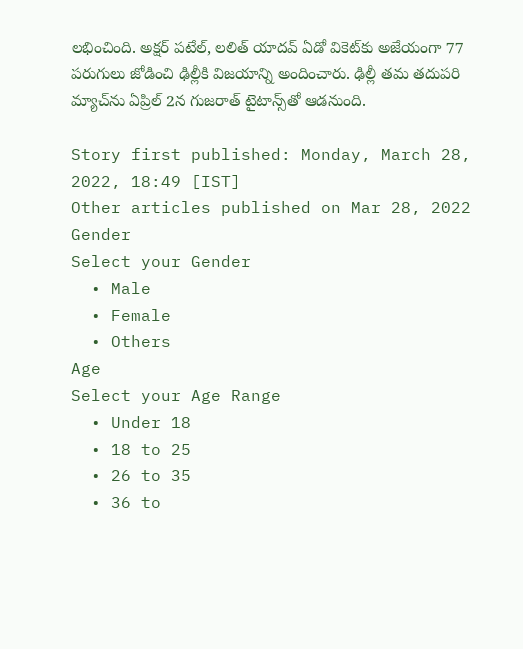ల‌భించింది. అక్ష‌ర్ పటేల్, ల‌లిత్ యాద‌వ్ ఏడో వికెట్‌కు అజేయంగా 77 ప‌రుగులు జోడించి ఢిల్లీకి విజ‌యాన్ని అందించారు. ఢిల్లీ త‌మ తదుప‌రి మ్యాచ్‌ను ఏప్రిల్ 2న గుజ‌రాత్ టైటాన్స్‌తో ఆడ‌నుంది.

Story first published: Monday, March 28, 2022, 18:49 [IST]
Other articles published on Mar 28, 2022
Gender
Select your Gender
  • Male
  • Female
  • Others
Age
Select your Age Range
  • Under 18
  • 18 to 25
  • 26 to 35
  • 36 to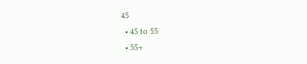45
  • 45 to 55
  • 55+